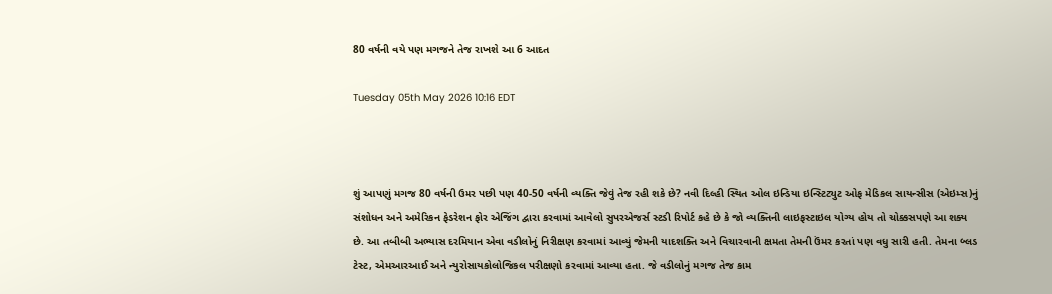80 વર્ષની વયે પણ મગજને તેજ રાખશે આ 6 આદત

Tuesday 05th May 2026 10:16 EDT



શું આપણું મગજ 80 વર્ષની ઉમર પછી પણ 40-50 વર્ષની વ્યક્તિ જેવું તેજ રહી શકે છે? નવી દિલ્હી સ્થિત ઓલ ઇન્ડિયા ઇન્સ્ટિટ્યુટ ઓફ મેડિકલ સાયન્સીસ (એઇમ્સ)નું સંશોધન અને અમેરિકન ફેડરેશન ફોર એજિંગ દ્વારા કરવામાં આવેલો સુપરએજર્સ સ્ટડી રિપોર્ટ કહે છે કે જો વ્યક્તિની લાઇફસ્ટાઇલ યોગ્ય હોય તો ચોક્કસપણે આ શક્ય છે. આ તબીબી અભ્યાસ દરમિયાન એવા વડીલોનું નિરીક્ષણ કરવામાં આવ્યું જેમની યાદશક્તિ અને વિચારવાની ક્ષમતા તેમની ઉંમર કરતાં પણ વધુ સારી હતી. તેમના બ્લડ ટેસ્ટ, એમઆરઆઈ અને ન્યુરોસાયકોલોજિકલ પરીક્ષણો કરવામાં આવ્યા હતા. જે વડીલોનું મગજ તેજ કામ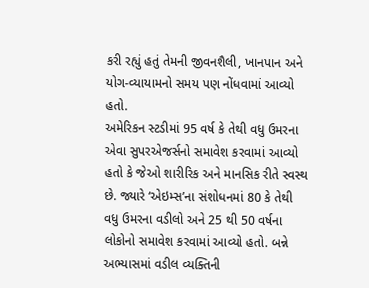કરી રહ્યું હતું તેમની જીવનશૈલી, ખાનપાન અને યોગ-વ્યાયામનો સમય પણ નોંધવામાં આવ્યો હતો.
અમેરિકન સ્ટડીમાં 95 વર્ષ કે તેથી વધુ ઉમરના એવા સુપરએજર્સનો સમાવેશ કરવામાં આવ્યો હતો કે જેઓ શારીરિક અને માનસિક રીતે સ્વસ્થ છે. જ્યારે ‘એઇમ્સ’ના સંશોધનમાં 80 કે તેથી વધુ ઉમરના વડીલો અને 25 થી 50 વર્ષના લોકોનો સમાવેશ કરવામાં આવ્યો હતો. બન્ને અભ્યાસમાં વડીલ વ્યક્તિની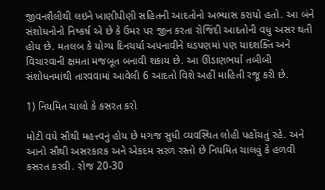જીવનશૈલીથી લઇને ખાણીપીણી સહિતની આદતોનો અભ્યાસ કરાયો હતો. આ બંને સંશોધનોનો નિષ્કર્ષ એ છે કે ઉમર પર જીન કરતા રોજિંદી આદતોની વધુ અસર થતી હોય છે. મતલબ કે યોગ્ય દિનચર્યા અપનાવીને ઘડપણમાં પણ યાદશક્તિ અને વિચારવાની ક્ષમતા મજબૂત બનાવી શકાય છે. આ ઊંડાણભર્યા તબીબી સંશોધનમાંથી તારવવામાં આવેલી 6 આદતો વિશે અહીં માહિતી રજૂ કરી છે.

1) નિયમિત ચાલો કે કસરત કરો

મોટી વયે સૌથી મહત્ત્વનું હોય છે મગજ સુધી વ્યવસ્થિત લોહી પહોંચતું રહે. અને આનો સૌથી અસરકારક અને એકદમ સરળ રસ્તો છે નિયમિત ચાલવું કે હળવી કસરત કરવી. રોજ 20-30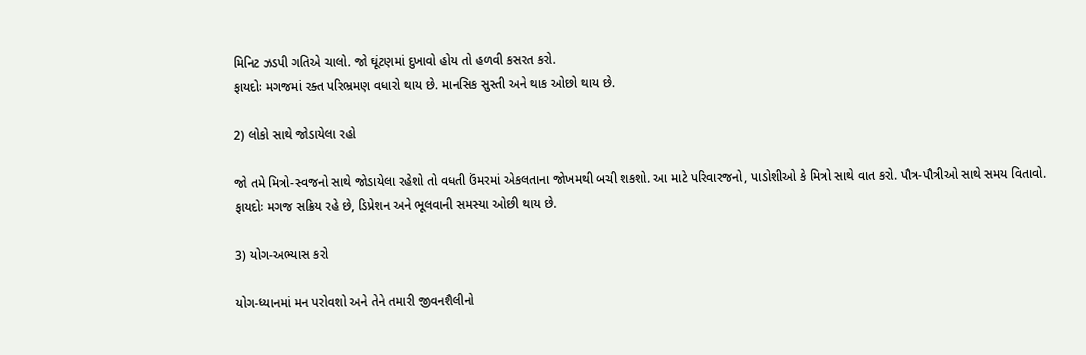મિનિટ ઝડપી ગતિએ ચાલો. જો ઘૂંટણમાં દુખાવો હોય તો હળવી કસરત કરો.
ફાયદોઃ મગજમાં રક્ત પરિભ્રમણ વધારો થાય છે. માનસિક સુસ્તી અને થાક ઓછો થાય છે.

2) લોકો સાથે જોડાયેલા રહો

જો તમે મિત્રો-સ્વજનો સાથે જોડાયેલા રહેશો તો વધતી ઉંમરમાં એકલતાના જોખમથી બચી શકશો. આ માટે પરિવારજનો, પાડોશીઓ કે મિત્રો સાથે વાત કરો. પૌત્ર-પૌત્રીઓ સાથે સમય વિતાવો.
ફાયદોઃ મગજ સક્રિય રહે છે, ડિપ્રેશન અને ભૂલવાની સમસ્યા ઓછી થાય છે.

3) યોગ-અભ્યાસ કરો

યોગ-ધ્યાનમાં મન પરોવશો અને તેને તમારી જીવનશૈલીનો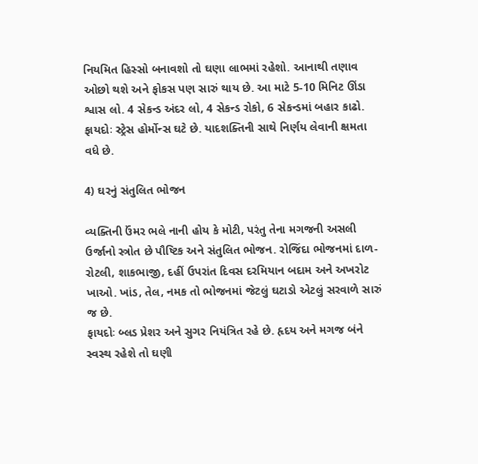નિયમિત હિસ્સો બનાવશો તો ઘણા લાભમાં રહેશો. આનાથી તણાવ ઓછો થશે અને ફોકસ પણ સારું થાય છે. આ માટે 5-10 મિનિટ ઊંડા શ્વાસ લો. 4 સેકન્ડ અંદર લો, 4 સેકન્ડ રોકો, 6 સેકન્ડમાં બહાર કાઢો.
ફાયદોઃ સ્ટ્રેસ હોર્મોન્સ ઘટે છે. યાદશક્તિની સાથે નિર્ણય લેવાની ક્ષમતા વધે છે.

4) ઘરનું સંતુલિત ભોજન

વ્યક્તિની ઉંમર ભલે નાની હોય કે મોટી, પરંતુ તેના મગજની અસલી ઉર્જાનો સ્ત્રોત છે પૌષ્ટિક અને સંતુલિત ભોજન. રોજિંદા ભોજનમાં દાળ-રોટલી, શાકભાજી, દહીં ઉપરાંત દિવસ દરમિયાન બદામ અને અખરોટ ખાઓ. ખાંડ, તેલ, નમક તો ભોજનમાં જેટલું ઘટાડો એટલું સરવાળે સારું જ છે.
ફાયદોઃ બ્લડ પ્રેશર અને સુગર નિયંત્રિત રહે છે. હૃદય અને મગજ બંને સ્વસ્થ રહેશે તો ઘણી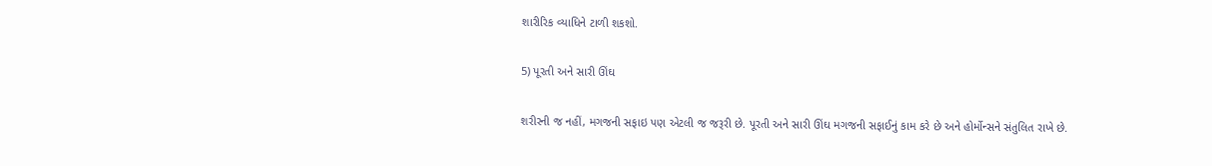શારીરિક વ્યાધિને ટાળી શકશો.

5) પૂરતી અને સારી ઊંઘ

શરીરની જ નહીં, મગજની સફાઇ પણ એટલી જ જરૂરી છે. પૂરતી અને સારી ઊંઘ મગજની સફાઈનું કામ કરે છે અને હોર્મોન્સને સંતુલિત રાખે છે.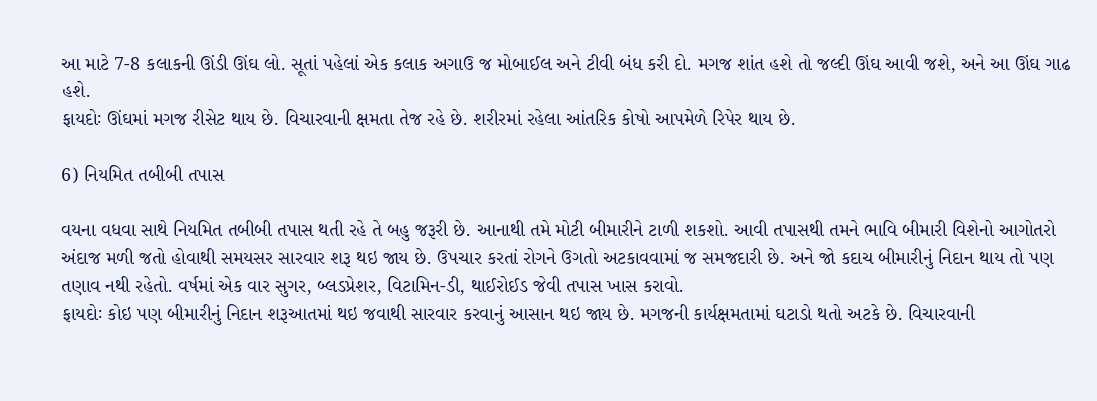આ માટે 7-8 કલાકની ઊંડી ઊંઘ લો. સૂતાં પહેલાં એક કલાક અગાઉ જ મોબાઈલ અને ટીવી બંધ કરી દો. મગજ શાંત હશે તો જલ્દી ઊંઘ આવી જશે, અને આ ઊંઘ ગાઢ હશે.
ફાયદોઃ ઊંઘમાં મગજ રીસેટ થાય છે. વિચારવાની ક્ષમતા તેજ રહે છે. શરીરમાં રહેલા આંતરિક કોષો આપમેળે રિપેર થાય છે.

6) નિયમિત તબીબી તપાસ

વયના વધવા સાથે નિયમિત તબીબી તપાસ થતી રહે તે બહુ જરૂરી છે. આનાથી તમે મોટી બીમારીને ટાળી શકશો. આવી તપાસથી તમને ભાવિ બીમારી વિશેનો આગોતરો અંદાજ મળી જતો હોવાથી સમયસર સારવાર શરૂ થઇ જાય છે. ઉપચાર કરતાં રોગને ઉગતો અટકાવવામાં જ સમજદારી છે. અને જો કદાચ બીમારીનું નિદાન થાય તો પણ તણાવ નથી રહેતો. વર્ષમાં એક વાર સુગર, બ્લડપ્રેશર, વિટામિન-ડી, થાઈરોઈડ જેવી તપાસ ખાસ કરાવો.
ફાયદોઃ કોઇ પણ બીમારીનું નિદાન શરૂઆતમાં થઇ જવાથી સારવાર કરવાનું આસાન થઇ જાય છે. મગજની કાર્યક્ષમતામાં ઘટાડો થતો અટકે છે. વિચારવાની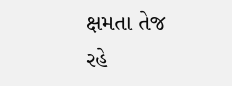ક્ષમતા તેજ રહે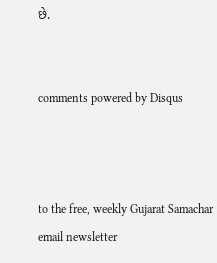છે.


comments powered by Disqus



to the free, weekly Gujarat Samachar email newsletter